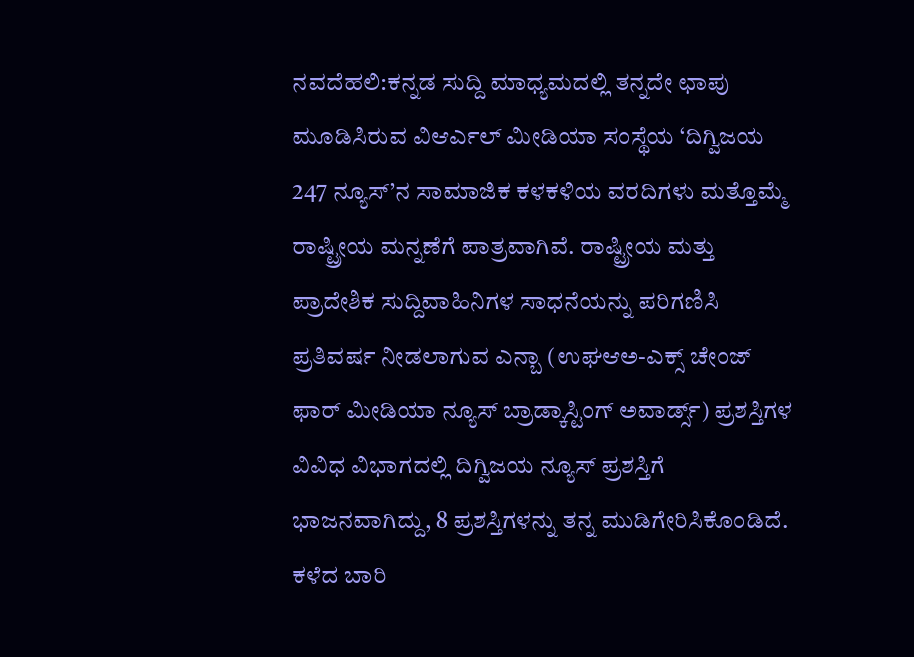ನವದೆಹಲಿ:ಕನ್ನಡ ಸುದ್ದಿ ಮಾಧ್ಯಮದಲ್ಲಿ ತನ್ನದೇ ಛಾಪು ಮೂಡಿಸಿರುವ ವಿಆರ್ಎಲ್ ಮೀಡಿಯಾ ಸಂಸ್ಥೆಯ ‘ದಿಗ್ವಿಜಯ 247 ನ್ಯೂಸ್’ನ ಸಾಮಾಜಿಕ ಕಳಕಳಿಯ ವರದಿಗಳು ಮತ್ತೊಮ್ಮೆ ರಾಷ್ಟ್ರೀಯ ಮನ್ನಣೆಗೆ ಪಾತ್ರವಾಗಿವೆ. ರಾಷ್ಟ್ರೀಯ ಮತ್ತು ಪ್ರಾದೇಶಿಕ ಸುದ್ದಿವಾಹಿನಿಗಳ ಸಾಧನೆಯನ್ನು ಪರಿಗಣಿಸಿ ಪ್ರತಿವರ್ಷ ನೀಡಲಾಗುವ ಎನ್ಬಾ (ಉಘಆಅ-ಎಕ್ಸ್ ಚೇಂಜ್ ಫಾರ್ ಮೀಡಿಯಾ ನ್ಯೂಸ್ ಬ್ರಾಡ್ಕಾಸ್ಟಿಂಗ್ ಅವಾರ್ಡ್ಸ್) ಪ್ರಶಸ್ತಿಗಳ ವಿವಿಧ ವಿಭಾಗದಲ್ಲಿ ದಿಗ್ವಿಜಯ ನ್ಯೂಸ್ ಪ್ರಶಸ್ತಿಗೆ ಭಾಜನವಾಗಿದ್ದು, 8 ಪ್ರಶಸ್ತಿಗಳನ್ನು ತನ್ನ ಮುಡಿಗೇರಿಸಿಕೊಂಡಿದೆ. ಕಳೆದ ಬಾರಿ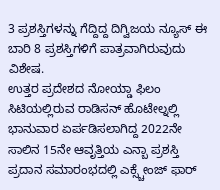3 ಪ್ರಶಸ್ತಿಗಳನ್ನು ಗೆದ್ದಿದ್ದ ದಿಗ್ವಿಜಯ ನ್ಯೂಸ್ ಈ ಬಾರಿ 8 ಪ್ರಶಸ್ತಿಗಳಿಗೆ ಪಾತ್ರವಾಗಿರುವುದು ವಿಶೇಷ.
ಉತ್ತರ ಪ್ರದೇಶದ ನೋಯ್ಡಾ ಫಿಲಂ ಸಿಟಿಯಲ್ಲಿರುವ ರಾಡಿಸನ್ ಹೊಟೇಲ್ನಲ್ಲಿ ಭಾನುವಾರ ಏರ್ಪಡಿಸಲಾಗಿದ್ದ 2022ನೇ ಸಾಲಿನ 15ನೇ ಆವೃತ್ತಿಯ ಎನ್ಬಾ ಪ್ರಶಸ್ತಿ ಪ್ರದಾನ ಸಮಾರಂಭದಲ್ಲಿ ಎಕ್ಸ್ಚೇಂಜ್ ಫಾರ್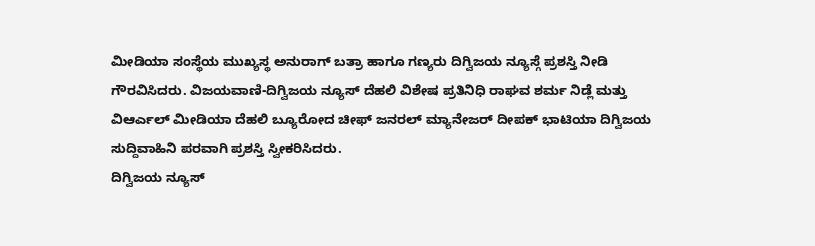ಮೀಡಿಯಾ ಸಂಸ್ಥೆಯ ಮುಖ್ಯಸ್ಥ ಅನುರಾಗ್ ಬತ್ರಾ ಹಾಗೂ ಗಣ್ಯರು ದಿಗ್ವಿಜಯ ನ್ಯೂಸ್ಗೆ ಪ್ರಶಸ್ತಿ ನೀಡಿ ಗೌರವಿಸಿದರು. ವಿಜಯವಾಣಿ-ದಿಗ್ವಿಜಯ ನ್ಯೂಸ್ ದೆಹಲಿ ವಿಶೇಷ ಪ್ರತಿನಿಧಿ ರಾಘವ ಶರ್ಮ ನಿಡ್ಲೆ ಮತ್ತು ವಿಆರ್ಎಲ್ ಮೀಡಿಯಾ ದೆಹಲಿ ಬ್ಯೂರೋದ ಚೀಫ್ ಜನರಲ್ ಮ್ಯಾನೇಜರ್ ದೀಪಕ್ ಭಾಟಿಯಾ ದಿಗ್ವಿಜಯ ಸುದ್ದಿವಾಹಿನಿ ಪರವಾಗಿ ಪ್ರಶಸ್ತಿ ಸ್ವೀಕರಿಸಿದರು.
ದಿಗ್ವಿಜಯ ನ್ಯೂಸ್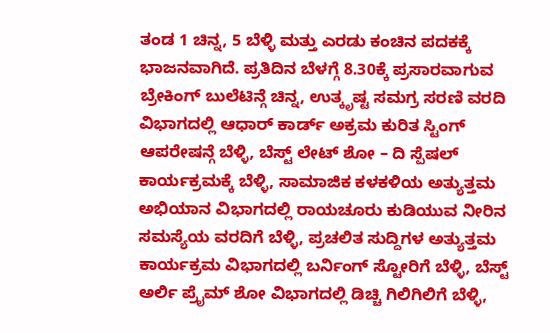ತಂಡ 1 ಚಿನ್ನ, 5 ಬೆಳ್ಳಿ ಮತ್ತು ಎರಡು ಕಂಚಿನ ಪದಕಕ್ಕೆ ಭಾಜನವಾಗಿದೆ. ಪ್ರತಿದಿನ ಬೆಳಗ್ಗೆ 8.30ಕ್ಕೆ ಪ್ರಸಾರವಾಗುವ ಬ್ರೇಕಿಂಗ್ ಬುಲೆಟಿನ್ಗೆ ಚಿನ್ನ, ಉತ್ಕೃಷ್ಟ ಸಮಗ್ರ ಸರಣಿ ವರದಿ ವಿಭಾಗದಲ್ಲಿ ಆಧಾರ್ ಕಾರ್ಡ್ ಅಕ್ರಮ ಕುರಿತ ಸ್ಟಿಂಗ್ ಆಪರೇಷನ್ಗೆ ಬೆಳ್ಳಿ, ಬೆಸ್ಟ್ ಲೇಟ್ ಶೋ – ದಿ ಸ್ಪೆಷಲ್ ಕಾರ್ಯಕ್ರಮಕ್ಕೆ ಬೆಳ್ಳಿ, ಸಾಮಾಜಿಕ ಕಳಕಳಿಯ ಅತ್ಯುತ್ತಮ ಅಭಿಯಾನ ವಿಭಾಗದಲ್ಲಿ ರಾಯಚೂರು ಕುಡಿಯುವ ನೀರಿನ ಸಮಸ್ಯೆಯ ವರದಿಗೆ ಬೆಳ್ಳಿ, ಪ್ರಚಲಿತ ಸುದ್ದಿಗಳ ಅತ್ಯುತ್ತಮ ಕಾರ್ಯಕ್ರಮ ವಿಭಾಗದಲ್ಲಿ ಬರ್ನಿಂಗ್ ಸ್ಟೋರಿಗೆ ಬೆಳ್ಳಿ, ಬೆಸ್ಟ್ ಅರ್ಲಿ ಪ್ರೖೆಮ್ ಶೋ ವಿಭಾಗದಲ್ಲಿ ಡಿಚ್ಚಿ ಗಿಲಿಗಿಲಿಗೆ ಬೆಳ್ಳಿ,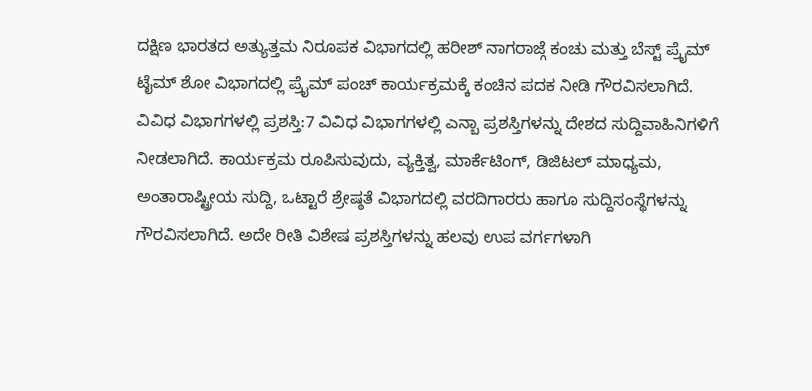ದಕ್ಷಿಣ ಭಾರತದ ಅತ್ಯುತ್ತಮ ನಿರೂಪಕ ವಿಭಾಗದಲ್ಲಿ ಹರೀಶ್ ನಾಗರಾಜ್ಗೆ ಕಂಚು ಮತ್ತು ಬೆಸ್ಟ್ ಪ್ರೖೆಮ್ ಟೈಮ್ ಶೋ ವಿಭಾಗದಲ್ಲಿ ಪ್ರೖೆಮ್ ಪಂಚ್ ಕಾರ್ಯಕ್ರಮಕ್ಕೆ ಕಂಚಿನ ಪದಕ ನೀಡಿ ಗೌರವಿಸಲಾಗಿದೆ.
ವಿವಿಧ ವಿಭಾಗಗಳಲ್ಲಿ ಪ್ರಶಸ್ತಿ:7 ವಿವಿಧ ವಿಭಾಗಗಳಲ್ಲಿ ಎನ್ಬಾ ಪ್ರಶಸ್ತಿಗಳನ್ನು ದೇಶದ ಸುದ್ದಿವಾಹಿನಿಗಳಿಗೆ ನೀಡಲಾಗಿದೆ. ಕಾರ್ಯಕ್ರಮ ರೂಪಿಸುವುದು, ವ್ಯಕ್ತಿತ್ವ, ಮಾರ್ಕೆಟಿಂಗ್, ಡಿಜಿಟಲ್ ಮಾಧ್ಯಮ, ಅಂತಾರಾಷ್ಟ್ರೀಯ ಸುದ್ದಿ, ಒಟ್ಟಾರೆ ಶ್ರೇಷ್ಠತೆ ವಿಭಾಗದಲ್ಲಿ ವರದಿಗಾರರು ಹಾಗೂ ಸುದ್ದಿಸಂಸ್ಥೆಗಳನ್ನು ಗೌರವಿಸಲಾಗಿದೆ. ಅದೇ ರೀತಿ ವಿಶೇಷ ಪ್ರಶಸ್ತಿಗಳನ್ನು ಹಲವು ಉಪ ವರ್ಗಗಳಾಗಿ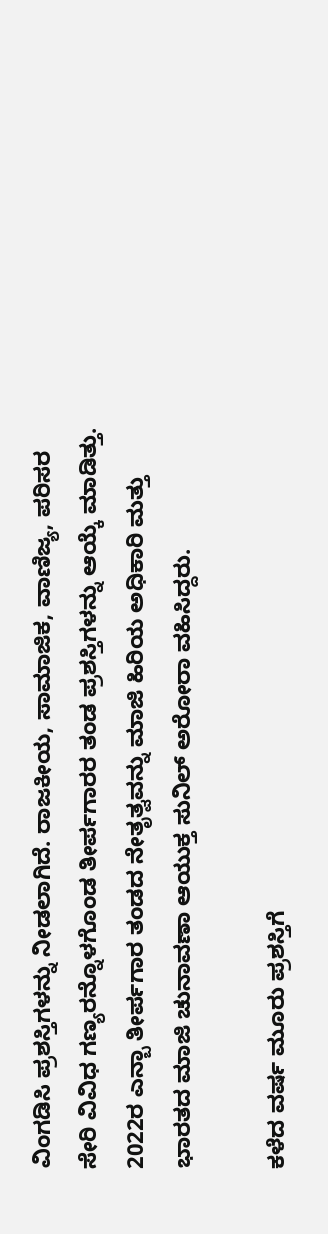ವಿಂಗಡಿಸಿ ಪ್ರಶಸ್ತಿಗಳನ್ನು ನೀಡಲಾಗಿದೆ. ರಾಜಕೀಯ, ಸಾಮಾಜಿಕ, ವಾಣಿಜ್ಯ, ಪರಿಸರ ಸೇರಿ ವಿವಿಧ ಗಣ್ಯರನ್ನೊಳಗೊಂಡ ತೀರ್ಪಗಾರರ ತಂಡ ಪ್ರಶಸ್ತಿಗಳನ್ನು ಆಯ್ಕೆ ಮಾಡಿತ್ತು. 2022ರ ಎನ್ಬಾ ತೀರ್ಪಗಾರ ತಂಡದ ನೇತೃತ್ವವನ್ನು ಮಾಜಿ ಹಿರಿಯ ಅಧಿಕಾರಿ ಮತ್ತು ಭಾರತದ ಮಾಜಿ ಚುನಾವಣಾ ಆಯುಕ್ತ ಸುನಿಲ್ ಅರೋರಾ ವಹಿಸಿದ್ದರು.

ಕಳೆದ ವರ್ಷ ಮೂರು ಪ್ರಶಸ್ತಿಗೆ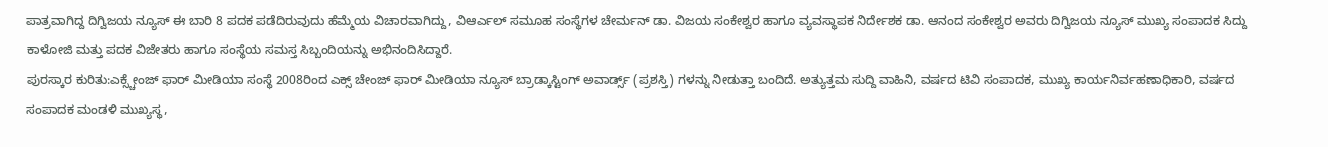ಪಾತ್ರವಾಗಿದ್ದ ದಿಗ್ವಿಜಯ ನ್ಯೂಸ್ ಈ ಬಾರಿ 8 ಪದಕ ಪಡೆದಿರುವುದು ಹೆಮ್ಮೆಯ ವಿಚಾರವಾಗಿದ್ದು, ವಿಆರ್ಎಲ್ ಸಮೂಹ ಸಂಸ್ಥೆಗಳ ಚೇರ್ಮನ್ ಡಾ. ವಿಜಯ ಸಂಕೇಶ್ವರ ಹಾಗೂ ವ್ಯವಸ್ಥಾಪಕ ನಿರ್ದೇಶಕ ಡಾ. ಆನಂದ ಸಂಕೇಶ್ವರ ಅವರು ದಿಗ್ವಿಜಯ ನ್ಯೂಸ್ ಮುಖ್ಯ ಸಂಪಾದಕ ಸಿದ್ದು ಕಾಳೋಜಿ ಮತ್ತು ಪದಕ ವಿಜೇತರು ಹಾಗೂ ಸಂಸ್ಥೆಯ ಸಮಸ್ತ ಸಿಬ್ಬಂದಿಯನ್ನು ಅಭಿನಂದಿಸಿದ್ದಾರೆ.
ಪುರಸ್ಕಾರ ಕುರಿತು:ಎಕ್ಸ್ಚೇಂಜ್ ಫಾರ್ ಮೀಡಿಯಾ ಸಂಸ್ಥೆ 2008ರಿಂದ ಎಕ್ಸ್ ಚೇಂಜ್ ಫಾರ್ ಮೀಡಿಯಾ ನ್ಯೂಸ್ ಬ್ರಾಡ್ಕಾಸ್ಟಿಂಗ್ ಅವಾರ್ಡ್ಸ್ (ಪ್ರಶಸ್ತಿ) ಗಳನ್ನು ನೀಡುತ್ತಾ ಬಂದಿದೆ. ಅತ್ಯುತ್ತಮ ಸುದ್ದಿ ವಾಹಿನಿ, ವರ್ಷದ ಟಿವಿ ಸಂಪಾದಕ, ಮುಖ್ಯ ಕಾರ್ಯನಿರ್ವಹಣಾಧಿಕಾರಿ, ವರ್ಷದ ಸಂಪಾದಕ ಮಂಡಳಿ ಮುಖ್ಯಸ್ಥ,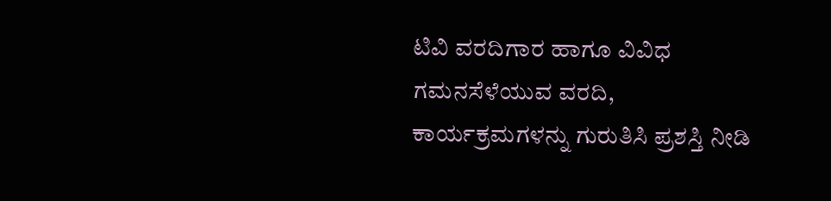ಟಿವಿ ವರದಿಗಾರ ಹಾಗೂ ವಿವಿಧ ಗಮನಸೆಳೆಯುವ ವರದಿ, ಕಾರ್ಯಕ್ರಮಗಳನ್ನು ಗುರುತಿಸಿ ಪ್ರಶಸ್ತಿ ನೀಡಿ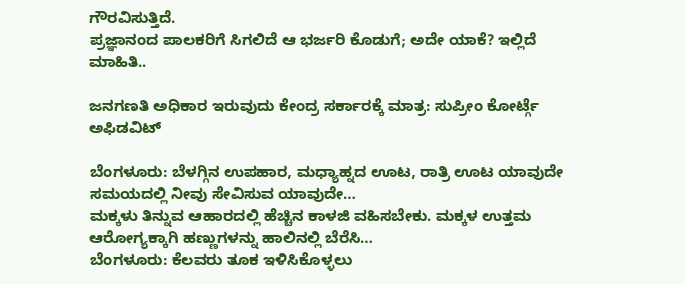ಗೌರವಿಸುತ್ತಿದೆ.
ಪ್ರಜ್ಞಾನಂದ ಪಾಲಕರಿಗೆ ಸಿಗಲಿದೆ ಆ ಭರ್ಜರಿ ಕೊಡುಗೆ; ಅದೇ ಯಾಕೆ? ಇಲ್ಲಿದೆ ಮಾಹಿತಿ..

ಜನಗಣತಿ ಅಧಿಕಾರ ಇರುವುದು ಕೇಂದ್ರ ಸರ್ಕಾರಕ್ಕೆ ಮಾತ್ರ: ಸುಪ್ರೀಂ ಕೋರ್ಟ್ಗೆ ಅಫಿಡವಿಟ್

ಬೆಂಗಳೂರು: ಬೆಳಗ್ಗಿನ ಉಪಹಾರ, ಮಧ್ಯಾಹ್ನದ ಊಟ, ರಾತ್ರಿ ಊಟ ಯಾವುದೇ ಸಮಯದಲ್ಲಿ ನೀವು ಸೇವಿಸುವ ಯಾವುದೇ…
ಮಕ್ಕಳು ತಿನ್ನುವ ಆಹಾರದಲ್ಲಿ ಹೆಚ್ಚಿನ ಕಾಳಜಿ ವಹಿಸಬೇಕು. ಮಕ್ಕಳ ಉತ್ತಮ ಆರೋಗ್ಯಕ್ಕಾಗಿ ಹಣ್ಣುಗಳನ್ನು ಹಾಲಿನಲ್ಲಿ ಬೆರೆಸಿ…
ಬೆಂಗಳೂರು: ಕೆಲವರು ತೂಕ ಇಳಿಸಿಕೊಳ್ಳಲು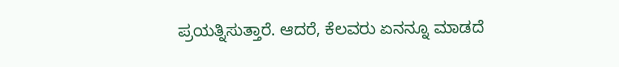ಪ್ರಯತ್ನಿಸುತ್ತಾರೆ. ಆದರೆ, ಕೆಲವರು ಏನನ್ನೂ ಮಾಡದೆ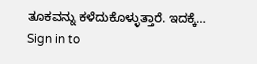ತೂಕವನ್ನು ಕಳೆದುಕೊಳ್ಳುತ್ತಾರೆ. ಇದಕ್ಕೆ…
Sign in to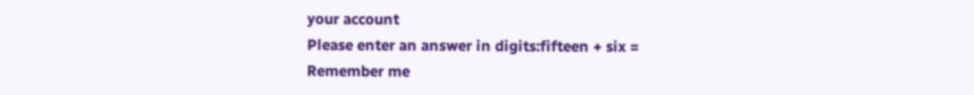your account
Please enter an answer in digits:fifteen + six =
Remember me